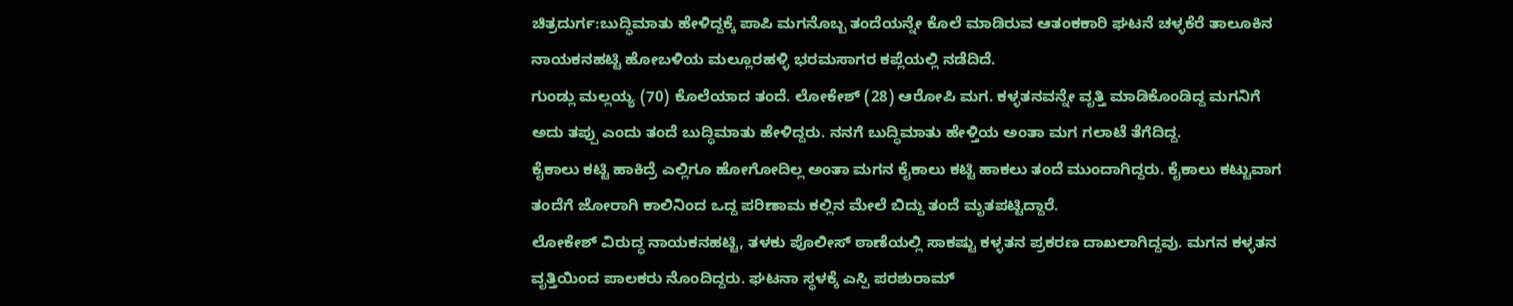ಚಿತ್ರದುರ್ಗ:ಬುದ್ಧಿಮಾತು ಹೇಳಿದ್ದಕ್ಕೆ ಪಾಪಿ ಮಗನೊಬ್ಬ ತಂದೆಯನ್ನೇ ಕೊಲೆ ಮಾಡಿರುವ ಆತಂಕಕಾರಿ ಘಟನೆ ಚಳ್ಳಕೆರೆ ತಾಲೂಕಿನ ನಾಯಕನಹಟ್ಟಿ ಹೋಬಳಿಯ ಮಲ್ಲೂರಹಳ್ಳಿ ಭರಮಸಾಗರ ಕಪ್ಲೆಯಲ್ಲಿ ನಡೆದಿದೆ.
ಗುಂಡ್ಲು ಮಲ್ಲಯ್ಯ (70) ಕೊಲೆಯಾದ ತಂದೆ. ಲೋಕೇಶ್ (28) ಆರೋಪಿ ಮಗ. ಕಳ್ಳತನವನ್ನೇ ವೃತ್ತಿ ಮಾಡಿಕೊಂಡಿದ್ದ ಮಗನಿಗೆ ಅದು ತಪ್ಪು ಎಂದು ತಂದೆ ಬುದ್ಧಿಮಾತು ಹೇಳಿದ್ದರು. ನನಗೆ ಬುದ್ಧಿಮಾತು ಹೇಳ್ತಿಯ ಅಂತಾ ಮಗ ಗಲಾಟೆ ತೆಗೆದಿದ್ದ.
ಕೈಕಾಲು ಕಟ್ಟಿ ಹಾಕಿದ್ರೆ ಎಲ್ಲಿಗೂ ಹೋಗೋದಿಲ್ಲ ಅಂತಾ ಮಗನ ಕೈಕಾಲು ಕಟ್ಟಿ ಹಾಕಲು ತಂದೆ ಮುಂದಾಗಿದ್ದರು. ಕೈಕಾಲು ಕಟ್ಟುವಾಗ ತಂದೆಗೆ ಜೋರಾಗಿ ಕಾಲಿನಿಂದ ಒದ್ದ ಪರಿಣಾಮ ಕಲ್ಲಿನ ಮೇಲೆ ಬಿದ್ದು ತಂದೆ ಮೃತಪಟ್ಟಿದ್ದಾರೆ.
ಲೋಕೇಶ್ ವಿರುದ್ಧ ನಾಯಕನಹಟ್ಟಿ, ತಳಕು ಪೊಲೀಸ್ ಠಾಣೆಯಲ್ಲಿ ಸಾಕಷ್ಟು ಕಳ್ಳತನ ಪ್ರಕರಣ ದಾಖಲಾಗಿದ್ದವು. ಮಗನ ಕಳ್ಳತನ ವೃತ್ತಿಯಿಂದ ಪಾಲಕರು ನೊಂದಿದ್ದರು. ಘಟನಾ ಸ್ಥಳಕ್ಕೆ ಎಸ್ಪಿ ಪರಶುರಾಮ್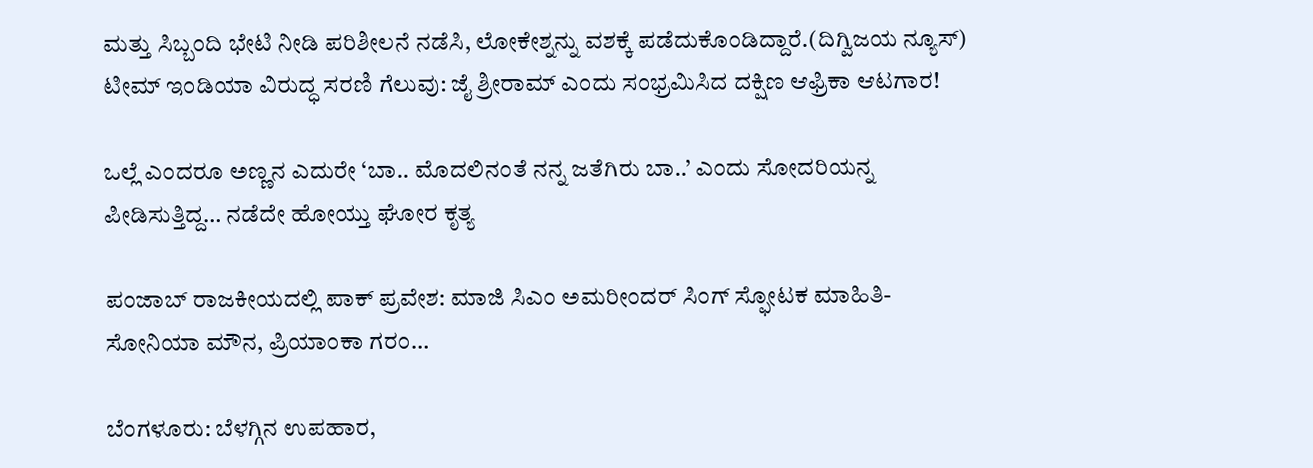ಮತ್ತು ಸಿಬ್ಬಂದಿ ಭೇಟಿ ನೀಡಿ ಪರಿಶೀಲನೆ ನಡೆಸಿ, ಲೋಕೇಶ್ನನ್ನು ವಶಕ್ಕೆ ಪಡೆದುಕೊಂಡಿದ್ದಾರೆ.(ದಿಗ್ವಿಜಯ ನ್ಯೂಸ್)
ಟೀಮ್ ಇಂಡಿಯಾ ವಿರುದ್ಧ ಸರಣಿ ಗೆಲುವು: ಜೈ ಶ್ರೀರಾಮ್ ಎಂದು ಸಂಭ್ರಮಿಸಿದ ದಕ್ಷಿಣ ಆಫ್ರಿಕಾ ಆಟಗಾರ!

ಒಲ್ಲೆ ಎಂದರೂ ಅಣ್ಣನ ಎದುರೇ ‘ಬಾ.. ಮೊದಲಿನಂತೆ ನನ್ನ ಜತೆಗಿರು ಬಾ..’ ಎಂದು ಸೋದರಿಯನ್ನ ಪೀಡಿಸುತ್ತಿದ್ದ… ನಡೆದೇ ಹೋಯ್ತು ಘೋರ ಕೃತ್ಯ

ಪಂಜಾಬ್‌ ರಾಜಕೀಯದಲ್ಲಿ ಪಾಕ್‌ ಪ್ರವೇಶ: ಮಾಜಿ ಸಿಎಂ ಅಮರೀಂದರ್‌ ಸಿಂಗ್‌ ಸ್ಫೋಟಕ ಮಾಹಿತಿ- ಸೋನಿಯಾ ಮೌನ, ಪ್ರಿಯಾಂಕಾ ಗರಂ…

ಬೆಂಗಳೂರು: ಬೆಳಗ್ಗಿನ ಉಪಹಾರ,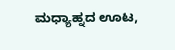ಮಧ್ಯಾಹ್ನದ ಊಟ,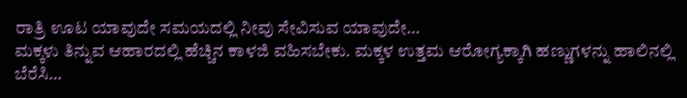ರಾತ್ರಿ ಊಟ ಯಾವುದೇ ಸಮಯದಲ್ಲಿ ನೀವು ಸೇವಿಸುವ ಯಾವುದೇ…
ಮಕ್ಕಳು ತಿನ್ನುವ ಆಹಾರದಲ್ಲಿ ಹೆಚ್ಚಿನ ಕಾಳಜಿ ವಹಿಸಬೇಕು. ಮಕ್ಕಳ ಉತ್ತಮ ಆರೋಗ್ಯಕ್ಕಾಗಿ ಹಣ್ಣುಗಳನ್ನು ಹಾಲಿನಲ್ಲಿ ಬೆರೆಸಿ…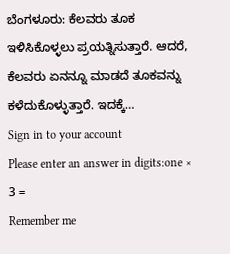ಬೆಂಗಳೂರು: ಕೆಲವರು ತೂಕ ಇಳಿಸಿಕೊಳ್ಳಲು ಪ್ರಯತ್ನಿಸುತ್ತಾರೆ. ಆದರೆ, ಕೆಲವರು ಏನನ್ನೂ ಮಾಡದೆ ತೂಕವನ್ನು ಕಳೆದುಕೊಳ್ಳುತ್ತಾರೆ. ಇದಕ್ಕೆ…
Sign in to your account
Please enter an answer in digits:one × 3 =
Remember me